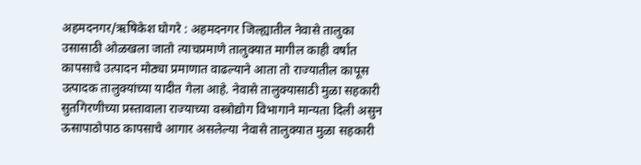अहमदनगर/ऋषिकेश घोगरे : अहमदनगर जिल्ह्यातील नेवासे तालुका उसासाठी ओळखला जातो त्याचप्रमाणे तालुक्यात मागील काही वर्षांत कापसाचे उत्पादन मोठ्या प्रमाणात वाढल्याने आता तो राज्यातील कापूस उत्पादक तालुक्यांच्या यादीत गेला आहे. नेवासे तालुक्यासाठी मुळा सहकारी सुतगिरणीच्या प्रस्तावाला राज्याच्या वस्त्रोद्योग विभागाने मान्यता दिली असुन ऊसापाठोपाठ कापसाचे आगार असलेल्या नेवासे तालुक्यात मुळा सहकारी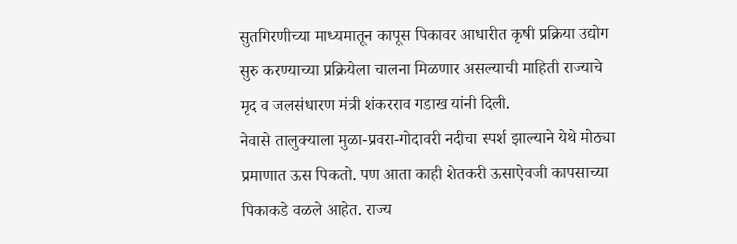सुतगिरणीच्या माध्यमातून कापूस पिकावर आधारीत कृषी प्रक्रिया उद्योग सुरु करण्याच्या प्रक्रियेला चालना मिळणार असल्याची माहिती राज्याचे मृद व जलसंधारण मंत्री शंकरराव गडाख यांनी दिली.
नेवासे तालुक्याला मुळा-प्रवरा-गोदावरी नदीचा स्पर्श झाल्याने येथे मोठ्या प्रमाणात ऊस पिकतो. पण आता काही शेतकरी ऊसाऐवजी कापसाच्या पिकाकडे वळले आहेत. राज्य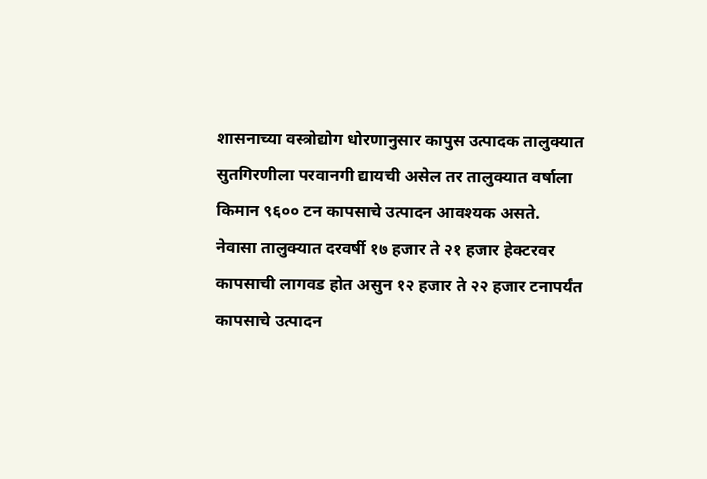शासनाच्या वस्त्रोद्योग धोरणानुसार कापुस उत्पादक तालुक्यात सुतगिरणीला परवानगी द्यायची असेल तर तालुक्यात वर्षाला किमान ९६०० टन कापसाचे उत्पादन आवश्यक असते. नेवासा तालुक्यात दरवर्षी १७ हजार ते २१ हजार हेक्टरवर कापसाची लागवड होत असुन १२ हजार ते २२ हजार टनापर्यंत कापसाचे उत्पादन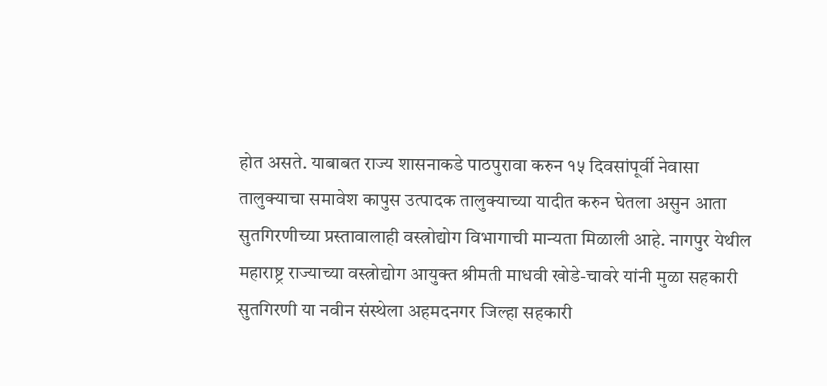होत असते. याबाबत राज्य शासनाकडे पाठपुरावा करुन १५ दिवसांपूर्वी नेवासा तालुक्याचा समावेश कापुस उत्पादक तालुक्याच्या यादीत करुन घेतला असुन आता सुतगिरणीच्या प्रस्तावालाही वस्त्रोद्योग विभागाची मान्यता मिळाली आहे. नागपुर येथील महाराष्ट्र राज्याच्या वस्त्रोद्योग आयुक्त श्रीमती माधवी खोडे-चावरे यांनी मुळा सहकारी सुतगिरणी या नवीन संस्थेला अहमदनगर जिल्हा सहकारी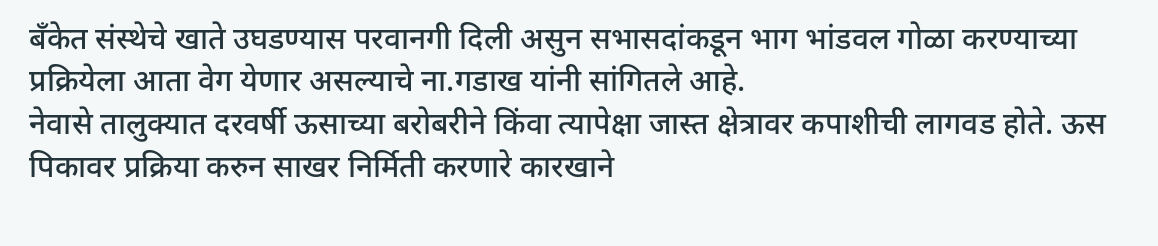बँकेत संस्थेचे खाते उघडण्यास परवानगी दिली असुन सभासदांकडून भाग भांडवल गोळा करण्याच्या प्रक्रियेला आता वेग येणार असल्याचे ना.गडाख यांनी सांगितले आहे.
नेवासे तालुक्यात दरवर्षी ऊसाच्या बरोबरीने किंवा त्यापेक्षा जास्त क्षेत्रावर कपाशीची लागवड होते. ऊस पिकावर प्रक्रिया करुन साखर निर्मिती करणारे कारखाने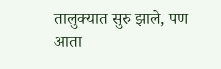तालुक्यात सुरु झाले, पण आता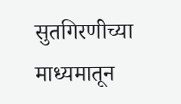सुतगिरणीच्या माध्यमातून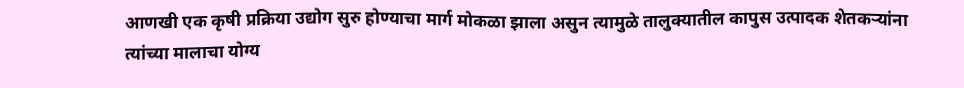आणखी एक कृषी प्रक्रिया उद्योग सुरु होण्याचा मार्ग मोकळा झाला असुन त्यामुळे तालुक्यातील कापुस उत्पादक शेतकऱ्यांना त्यांच्या मालाचा योग्य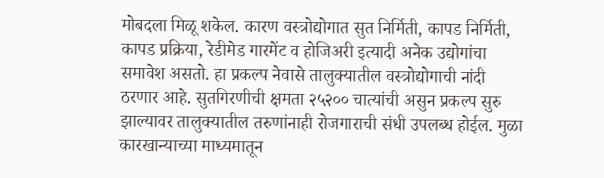मोबदला मिळू शकेल. कारण वस्त्रोद्योगात सुत निर्मिती, कापड निर्मिती, कापड प्रक्रिया, रेडीमेड गारमेंट व होजिअरी इत्यादी अनेक उद्योगांचा समावेश असतो. हा प्रकल्प नेवासे तालुक्यातील वस्त्रोद्योगाची नांदी ठरणार आहे. सुतगिरणीची क्षमता २५२०० चात्यांची असुन प्रकल्प सुरु झाल्यावर तालुक्यातील तरुणांनाही रोजगाराची संधी उपलब्ध होईल. मुळा कारखान्याच्या माध्यमातून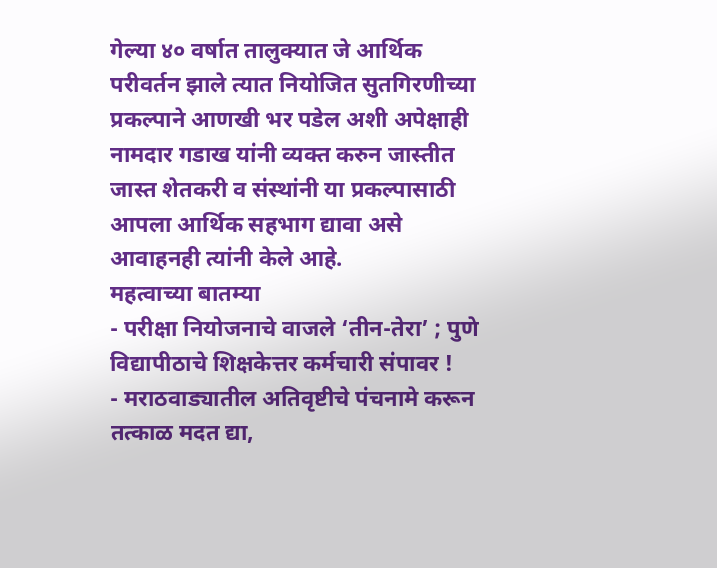गेल्या ४० वर्षात तालुक्यात जे आर्थिक परीवर्तन झाले त्यात नियोजित सुतगिरणीच्या प्रकल्पाने आणखी भर पडेल अशी अपेक्षाही नामदार गडाख यांनी व्यक्त करुन जास्तीत जास्त शेतकरी व संस्थांनी या प्रकल्पासाठी आपला आर्थिक सहभाग द्यावा असे आवाहनही त्यांनी केले आहे.
महत्वाच्या बातम्या
- परीक्षा नियोजनाचे वाजले ‘तीन-तेरा’ ; पुणे विद्यापीठाचे शिक्षकेत्तर कर्मचारी संपावर !
- मराठवाड्यातील अतिवृष्टीचे पंचनामे करून तत्काळ मदत द्या,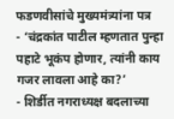फडणवीसांचे मुख्यमंत्र्यांना पत्र
- ‘चंद्रकांत पाटील म्हणतात पुन्हा पहाटे भूकंप होणार, त्यांनी काय गजर लावला आहे का?’
- शिर्डीत नगराध्यक्ष बदलाच्या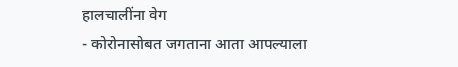हालचालींना वेग
- कोरोनासोबत जगताना आता आपल्याला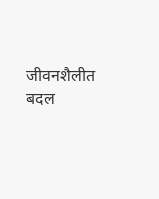जीवनशैलीत बदल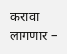करावा लागणार –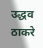उद्धव ठाकरे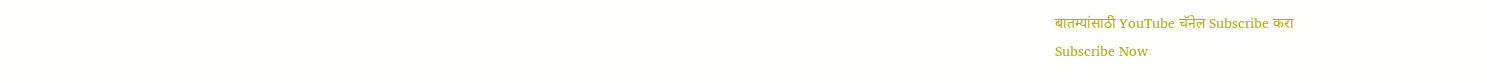बातम्यांसाठी YouTube चॅनेल Subscribe करा
Subscribe Now